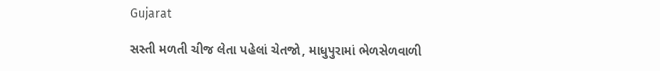Gujarat

સસ્તી મળતી ચીજ લેતા પહેલાં ચેતજો, માધુપુરામાં ભેળસેળવાળી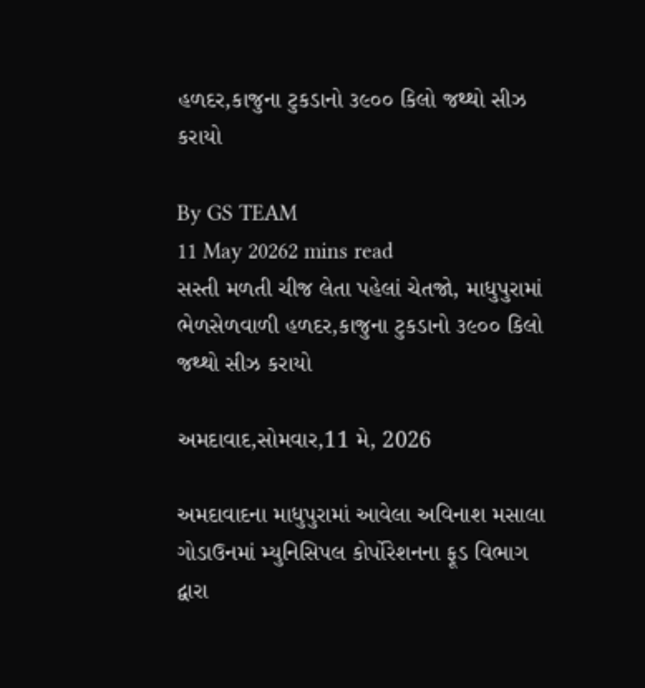હળદર,કાજુના ટુકડાનો ૩૯૦૦ કિલો જથ્થો સીઝ કરાયો

By GS TEAM
11 May 20262 mins read
સસ્તી મળતી ચીજ લેતા પહેલાં ચેતજો, માધુપુરામાં ભેળસેળવાળી હળદર,કાજુના ટુકડાનો ૩૯૦૦ કિલો જથ્થો સીઝ કરાયો

અમદાવાદ,સોમવાર,11 મે, 2026

અમદાવાદના માધુપુરામાં આવેલા અવિનાશ મસાલા ગોડાઉનમાં મ્યુનિસિપલ કોર્પોરેશનના ફૂડ વિભાગ દ્વારા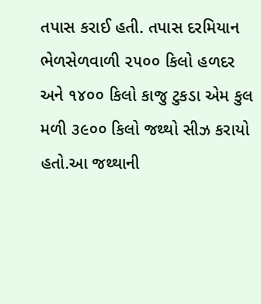તપાસ કરાઈ હતી. તપાસ દરમિયાન ભેળસેળવાળી ૨૫૦૦ કિલો હળદર અને ૧૪૦૦ કિલો કાજુ ટુકડા એમ કુલ મળી ૩૯૦૦ કિલો જથ્થો સીઝ કરાયો હતો.આ જથ્થાની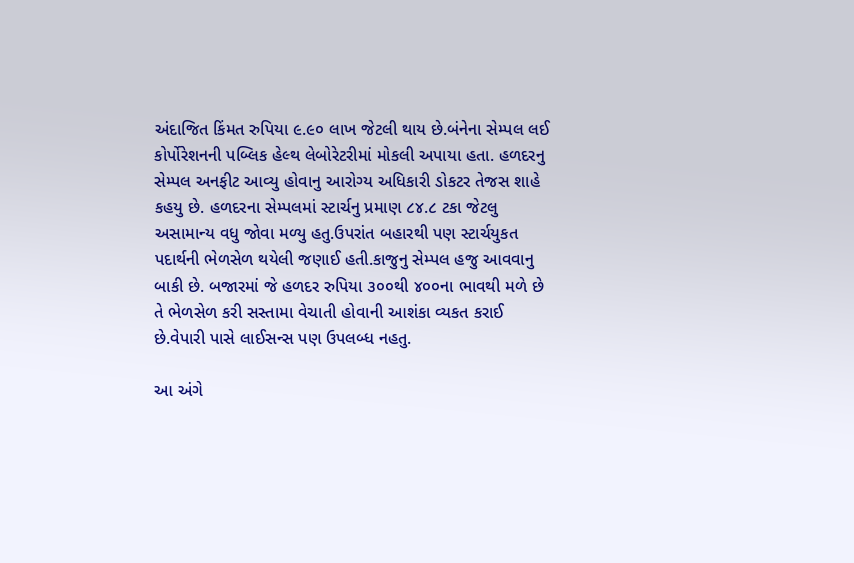અંદાજિત કિંમત રુપિયા ૯.૯૦ લાખ જેટલી થાય છે.બંનેના સેમ્પલ લઈ કોર્પોરેશનની પબ્લિક હેલ્થ લેબોરેટરીમાં મોકલી અપાયા હતા. હળદરનુ સેમ્પલ અનફીટ આવ્યુ હોવાનુ આરોગ્ય અધિકારી ડોકટર તેજસ શાહે કહયુ છે. હળદરના સેમ્પલમાં સ્ટાર્ચનુ પ્રમાણ ૮૪.૮ ટકા જેટલુ અસામાન્ય વધુ જોવા મળ્યુ હતુ.ઉપરાંત બહારથી પણ સ્ટાર્ચયુકત પદાર્થની ભેળસેળ થયેલી જણાઈ હતી.કાજુનુ સેમ્પલ હજુ આવવાનુ બાકી છે. બજારમાં જે હળદર રુપિયા ૩૦૦થી ૪૦૦ના ભાવથી મળે છે તે ભેળસેળ કરી સસ્તામા વેચાતી હોવાની આશંકા વ્યકત કરાઈ છે.વેપારી પાસે લાઈસન્સ પણ ઉપલબ્ધ નહતુ.

આ અંગે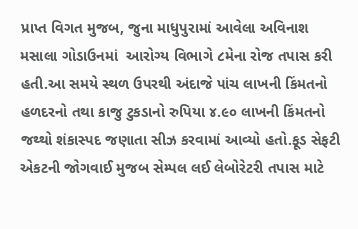પ્રાપ્ત વિગત મુજબ, જુના માધુપુરામાં આવેલા અવિનાશ મસાલા ગોડાઉનમાં  આરોગ્ય વિભાગે ૮મેના રોજ તપાસ કરી હતી.આ સમયે સ્થળ ઉપરથી અંદાજે પાંચ લાખની કિંમતનો હળદરનો તથા કાજુ ટુકડાનો રુપિયા ૪.૯૦ લાખની કિંમતનો જથ્થો શંકાસ્પદ જણાતા સીઝ કરવામાં આવ્યો હતો.ફૂડ સેફટી એકટની જોગવાઈ મુજબ સેમ્પલ લઈ લેબોરેટરી તપાસ માટે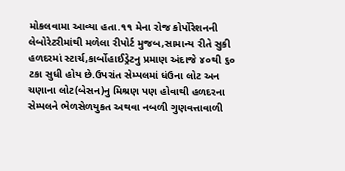મોકલવામા આવ્યા હતા.૧૧ મેના રોજ કોર્પોરેશનની લેબોરેટરીમાંથી મળેલા રીપોર્ટ મુજબ,સામાન્ય રીતે સુકી હળદરમાં સ્ટાર્ચ,કાર્બોહાઈડ્રેટનુ પ્રમાણ અંદાજે ૪૦થી ૬૦ ટકા સુધી હોય છે.ઉપરાંત સેમ્પલમાં ધંઉના લોટ અન ચણાના લોટ(બેસન)નુ મિશ્રણ પણ હોવાથી હળદરના સેમ્પલને ભેળસેળયુકત અથવા નબળી ગુણવત્તાવાળી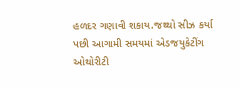હળદર ગણાવી શકાય.જથ્થો સીઝ કર્યા પછી આગામી સમયમાં એડજયુકેટીંગ ઓથોરીટી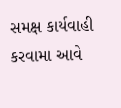સમક્ષ કાર્યવાહી કરવામા આવે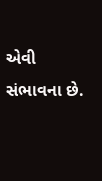એવી સંભાવના છે.